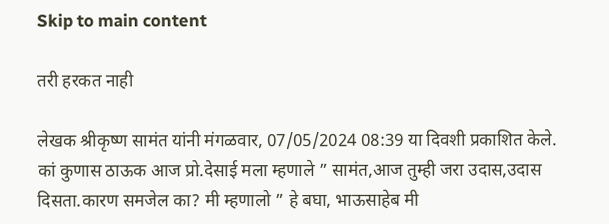Skip to main content

तरी हरकत नाही

लेखक श्रीकृष्ण सामंत यांनी मंगळवार, 07/05/2024 08:39 या दिवशी प्रकाशित केले.
कां कुणास ठाऊक आज प्रो.देसाई मला म्हणाले ” सामंत,आज तुम्ही जरा उदास,उदास दिसता.कारण समजेल का? मी म्हणालो ” हे बघा, भाऊसाहेब मी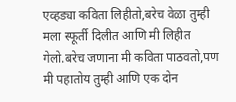एव्हड्या कविता लिहीतो,बरेच वेळा तुम्ही मला स्फूर्ती दिलीत आणि मी लिहीत गेलो.बरेच जणाना मी कविता पाठवतो,पण मी पहातोय तुम्ही आणि एक दोन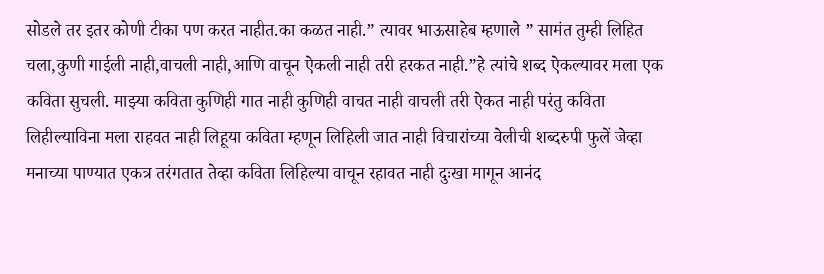सोडले तर इतर कोणी टीका पण करत नाहीत.का कळत नाही.” त्यावर भाऊसाहेब म्हणाले ” सामंत तुम्ही लिहित चला,कुणी गाईली नाही,वाचली नाही,आणि वाचून ऐकली नाही तरी हरकत नाही.”हे त्यांचे शब्द ऐकल्यावर मला एक कविता सुचली. माझ्या कविता कुणिही गात नाही कुणिही वाचत नाही वाचली तरी ऐकत नाही परंतु कविता लिहील्याविना मला राहवत नाही लिहूया कविता म्हणून लिहिली जात नाही विचारांच्या वेलीची शब्दरुपी फुलें जेव्हा मनाच्या पाण्यात एकत्र तरंगतात तेव्हा कविता लिहिल्या वाचून रहावत नाही दुःखा मागून आनंद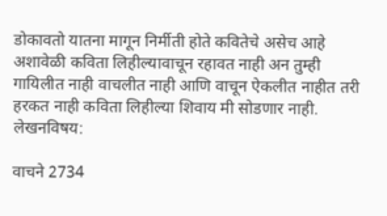डोकावतो यातना मागून निर्मीती होते कवितेचे असेच आहे अशावेळी कविता लिहील्यावाचून रहावत नाही अन तुम्ही गायिलीत नाही वाचलीत नाही आणि वाचून ऐकलीत नाहीत तरी हरकत नाही कविता लिहील्या शिवाय मी सोडणार नाही.
लेखनविषय:

वाचने 2734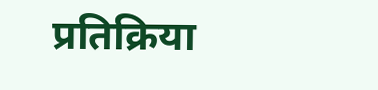प्रतिक्रिया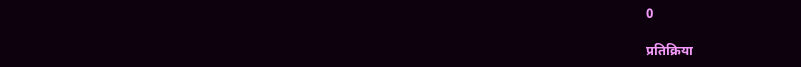0

प्रतिक्रिया